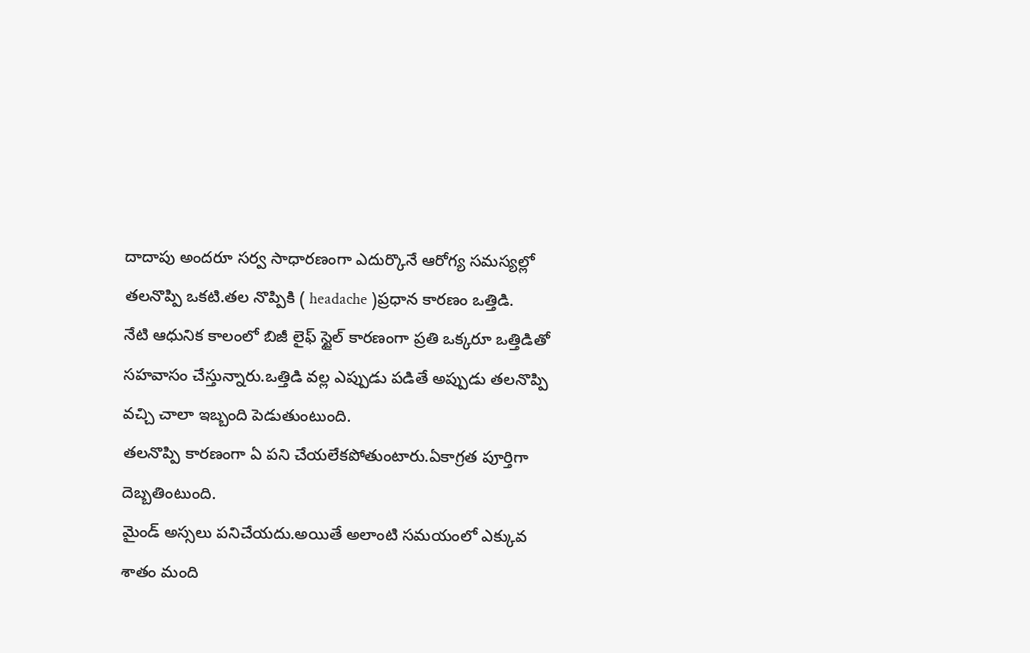దాదాపు అందరూ సర్వ సాధారణంగా ఎదుర్కొనే ఆరోగ్య సమస్యల్లో తలనొప్పి ఒకటి.తల నొప్పికి ( headache )ప్రధాన కారణం ఒత్తిడి.
నేటి ఆధునిక కాలంలో బిజీ లైఫ్ స్టైల్ కారణంగా ప్రతి ఒక్కరూ ఒత్తిడితో సహవాసం చేస్తున్నారు.ఒత్తిడి వల్ల ఎప్పుడు పడితే అప్పుడు తలనొప్పి వచ్చి చాలా ఇబ్బంది పెడుతుంటుంది.
తలనొప్పి కారణంగా ఏ పని చేయలేకపోతుంటారు.ఏకాగ్రత పూర్తిగా దెబ్బతింటుంది.
మైండ్ అస్సలు పనిచేయదు.అయితే అలాంటి సమయంలో ఎక్కువ శాతం మంది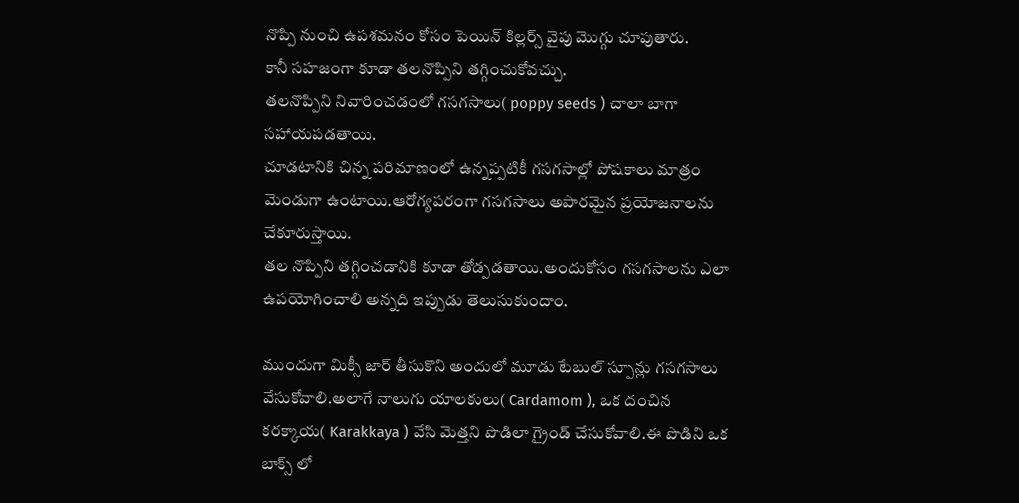నొప్పి నుంచి ఉపశమనం కోసం పెయిన్ కిల్లర్స్ వైపు మొగ్గు చూపుతారు.
కానీ సహజంగా కూడా తలనొప్పిని తగ్గించుకోవచ్చు.
తలనొప్పిని నివారించడంలో గసగసాలు( poppy seeds ) చాలా బాగా సహాయపడతాయి.
చూడటానికి చిన్న పరిమాణంలో ఉన్నప్పటికీ గసగసాల్లో పోషకాలు మాత్రం మెండుగా ఉంటాయి.ఆరోగ్యపరంగా గసగసాలు అపారమైన ప్రయోజనాలను చేకూరుస్తాయి.
తల నొప్పిని తగ్గించడానికి కూడా తోడ్పడతాయి.అందుకోసం గసగసాలను ఎలా ఉపయోగించాలి అన్నది ఇప్పుడు తెలుసుకుందాం.

ముందుగా మిక్సీ జార్ తీసుకొని అందులో మూడు టేబుల్ స్పూన్లు గసగసాలు వేసుకోవాలి.అలాగే నాలుగు యాలకులు( Cardamom ), ఒక దంచిన కరక్కాయ( Karakkaya ) వేసి మెత్తని పొడిలా గ్రైండ్ చేసుకోవాలి.ఈ పొడిని ఒక బాక్స్ లో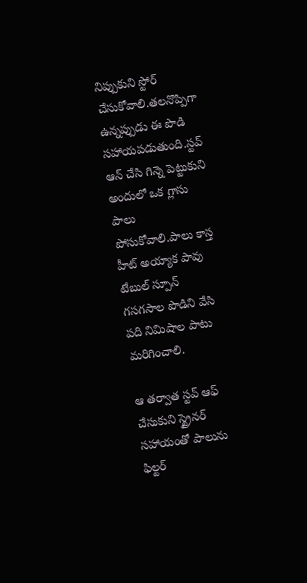నిప్పుకుని స్టోర్ చేసుకోవాలి.తలనొప్పిగా ఉన్నప్పుడు ఈ పొడి సహాయపడుతుంది.స్టవ్ ఆన్ చేసి గిన్నె పెట్టుకుని అందులో ఒక గ్లాసు పాలు పోసుకోవాలి.పాలు కాస్త హీట్ అయ్యాక పావు టేబుల్ స్పూన్ గసగసాల పొడిని వేసి పది నిమిషాల పాటు మరిగించాలి.

ఆ తర్వాత స్టవ్ ఆఫ్ చేసుకుని స్ట్రైనర్ సహాయంతో పాలును ఫిల్టర్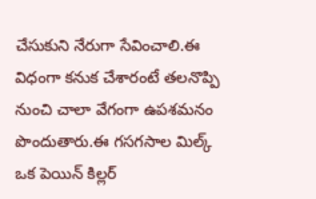చేసుకుని నేరుగా సేవించాలి.ఈ విధంగా కనుక చేశారంటే తలనొప్పి నుంచి చాలా వేగంగా ఉపశమనం పొందుతారు.ఈ గసగసాల మిల్క్ ఒక పెయిన్ కిల్లర్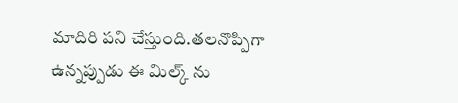మాదిరి పని చేస్తుంది.తలనొప్పిగా ఉన్నప్పుడు ఈ మిల్క్ ను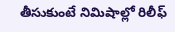తీసుకుంటే నిమిషాల్లో రిలీఫ్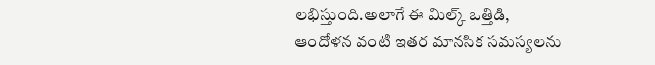లభిస్తుంది.అలాగే ఈ మిల్క్ ఒత్తిడి, ఆందోళన వంటి ఇతర మానసిక సమస్యలను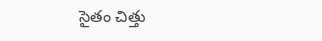సైతం చిత్తు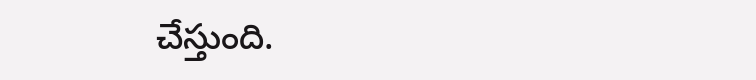చేస్తుంది.